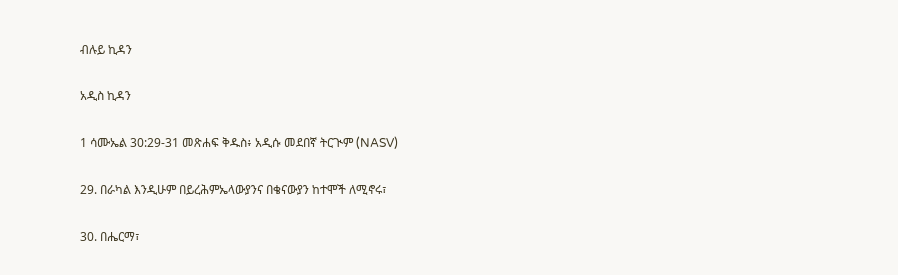ብሉይ ኪዳን

አዲስ ኪዳን

1 ሳሙኤል 30:29-31 መጽሐፍ ቅዱስ፥ አዲሱ መደበኛ ትርጒም (NASV)

29. በራካል እንዲሁም በይረሕምኤላውያንና በቄናውያን ከተሞች ለሚኖሩ፣

30. በሔርማ፣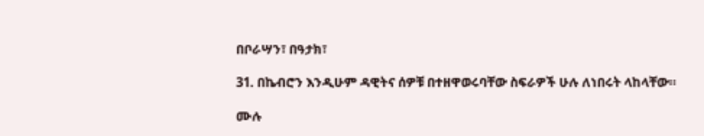በቦራሣን፣ በዓታክ፣

31. በኬብሮን እንዲሁም ዳዊትና ሰዎቹ በተዘዋወሩባቸው ስፍራዎች ሁሉ ለነበሩት ላከላቸው።

ሙሉ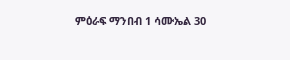ምዕራፍ ማንበብ 1 ሳሙኤል 30